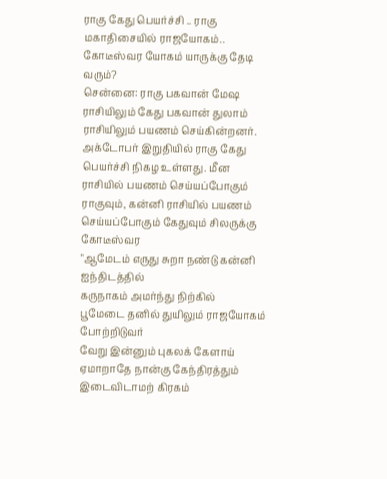ராகு கேது பெயர்ச்சி .. ராகு மகாதிசையில் ராஜயோகம்.. கோடீஸ்வர யோகம் யாருக்கு தேடி வரும்?
சென்னை: ராகு பகவான் மேஷ ராசியிலும் கேது பகவான் துலாம் ராசியிலும் பயணம் செய்கின்றனர். அக்டோபர் இறுதியில் ராகு கேது பெயர்ச்சி நிகழ உள்ளது. மீன ராசியில் பயணம் செய்யப்போகும் ராகுவும், கன்னி ராசியில் பயணம் செய்யப்போகும் கேதுவும் சிலருக்கு கோடீஸ்வர
"ஆமேடம் எருது சுறா நண்டு கன்னி ஐந்திடத்தில்
கருநாகம் அமர்ந்து நிற்கில்
பூமேடை தனில் துயிலும் ராஜயோகம் போற்றிடுவர்
வேறு இன்னும் புகலக் கேளாய்
ஏமாறாதே நான்கு கேந்திரத்தும்
இடைவிடாமற் கிரகம்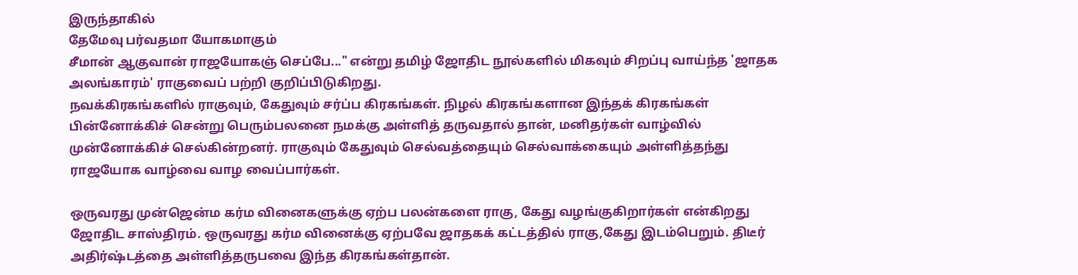இருந்தாகில்
தேமேவு பர்வதமா யோகமாகும்
சீமான் ஆகுவான் ராஜயோகஞ் செப்பே..." என்று தமிழ் ஜோதிட நூல்களில் மிகவும் சிறப்பு வாய்ந்த 'ஜாதக அலங்காரம்' ராகுவைப் பற்றி குறிப்பிடுகிறது.
நவக்கிரகங்களில் ராகுவும், கேதுவும் சர்ப்ப கிரகங்கள். நிழல் கிரகங்களான இந்தக் கிரகங்கள் பின்னோக்கிச் சென்று பெரும்பலனை நமக்கு அள்ளித் தருவதால் தான், மனிதர்கள் வாழ்வில் முன்னோக்கிச் செல்கின்றனர். ராகுவும் கேதுவும் செல்வத்தையும் செல்வாக்கையும் அள்ளித்தந்து ராஜயோக வாழ்வை வாழ வைப்பார்கள்.

ஒருவரது முன்ஜென்ம கர்ம வினைகளுக்கு ஏற்ப பலன்களை ராகு, கேது வழங்குகிறார்கள் என்கிறது ஜோதிட சாஸ்திரம். ஒருவரது கர்ம வினைக்கு ஏற்பவே ஜாதகக் கட்டத்தில் ராகு,கேது இடம்பெறும். திடீர் அதிர்ஷ்டத்தை அள்ளித்தருபவை இந்த கிரகங்கள்தான்.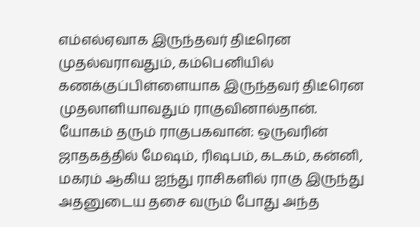எம்எல்ஏவாக இருந்தவர் திடீரென முதல்வராவதும், கம்பெனியில் கணக்குப்பிள்ளையாக இருந்தவர் திடீரென முதலாளியாவதும் ராகுவினால்தான்.
யோகம் தரும் ராகுபகவான்: ஒருவரின் ஜாதகத்தில் மேஷம், ரிஷபம், கடகம், கன்னி, மகரம் ஆகிய ஐந்து ராசிகளில் ராகு இருந்து அதனுடைய தசை வரும் போது அந்த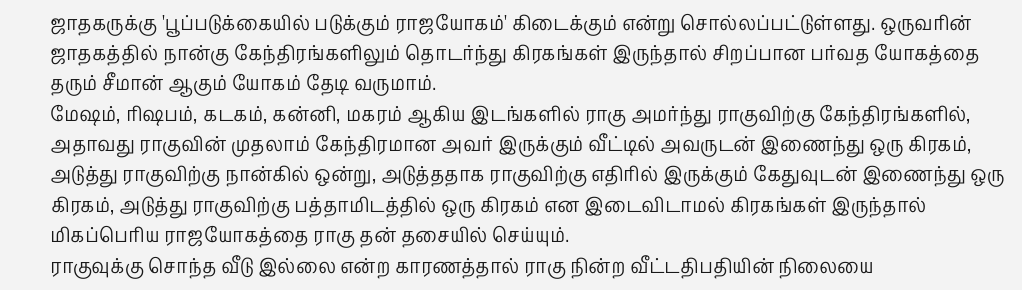ஜாதகருக்கு 'பூப்படுக்கையில் படுக்கும் ராஜயோகம்' கிடைக்கும் என்று சொல்லப்பட்டுள்ளது. ஒருவரின் ஜாதகத்தில் நான்கு கேந்திரங்களிலும் தொடர்ந்து கிரகங்கள் இருந்தால் சிறப்பான பர்வத யோகத்தை தரும் சீமான் ஆகும் யோகம் தேடி வருமாம்.
மேஷம், ரிஷபம், கடகம், கன்னி, மகரம் ஆகிய இடங்களில் ராகு அமர்ந்து ராகுவிற்கு கேந்திரங்களில், அதாவது ராகுவின் முதலாம் கேந்திரமான அவர் இருக்கும் வீட்டில் அவருடன் இணைந்து ஒரு கிரகம், அடுத்து ராகுவிற்கு நான்கில் ஒன்று, அடுத்ததாக ராகுவிற்கு எதிரில் இருக்கும் கேதுவுடன் இணைந்து ஒரு கிரகம், அடுத்து ராகுவிற்கு பத்தாமிடத்தில் ஒரு கிரகம் என இடைவிடாமல் கிரகங்கள் இருந்தால் மிகப்பெரிய ராஜயோகத்தை ராகு தன் தசையில் செய்யும்.
ராகுவுக்கு சொந்த வீடு இல்லை என்ற காரணத்தால் ராகு நின்ற வீட்டதிபதியின் நிலையை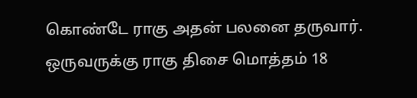கொண்டே ராகு அதன் பலனை தருவார். ஒருவருக்கு ராகு திசை மொத்தம் 18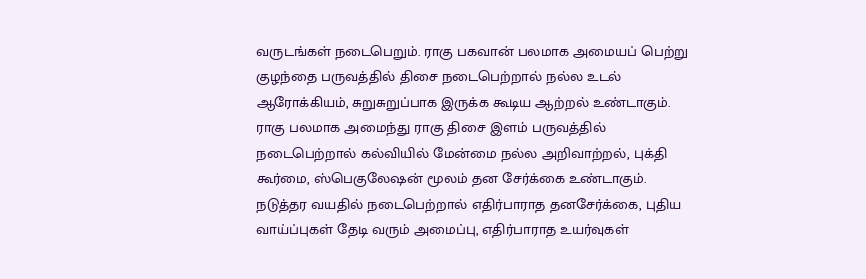வருடங்கள் நடைபெறும். ராகு பகவான் பலமாக அமையப் பெற்று குழந்தை பருவத்தில் திசை நடைபெற்றால் நல்ல உடல் ஆரோக்கியம், சுறுசுறுப்பாக இருக்க கூடிய ஆற்றல் உண்டாகும்.
ராகு பலமாக அமைந்து ராகு திசை இளம் பருவத்தில் நடைபெற்றால் கல்வியில் மேன்மை நல்ல அறிவாற்றல், புக்தி கூர்மை, ஸ்பெகுலேஷன் மூலம் தன சேர்க்கை உண்டாகும். நடுத்தர வயதில் நடைபெற்றால் எதிர்பாராத தனசேர்க்கை, புதிய வாய்ப்புகள் தேடி வரும் அமைப்பு, எதிர்பாராத உயர்வுகள்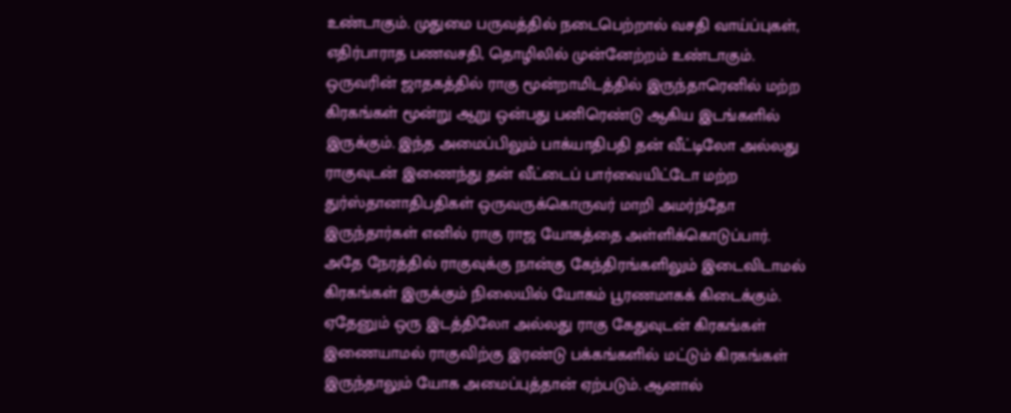உண்டாகும். முதுமை பருவத்தில் நடைபெற்றால் வசதி வாய்ப்புகள், எதிர்பாராத பணவசதி, தொழிலில் முன்னேற்றம் உண்டாகும்.
ஒருவரின் ஜாதகத்தில் ராகு மூன்றாமிடத்தில் இருந்தாரெனில் மற்ற கிரகங்கள் மூன்று ஆறு ஒன்பது பனிரெண்டு ஆகிய இடங்களில் இருக்கும். இந்த அமைப்பிலும் பாக்யாதிபதி தன் வீட்டிலோ அல்லது ராகுவுடன் இணைந்து தன் வீட்டைப் பார்வையிட்டோ மற்ற துர்ஸ்தானாதிபதிகள் ஒருவருக்கொருவர் மாறி அமர்ந்தோ இருந்தார்கள் எனில் ராகு ராஜ யோகத்தை அள்ளிக்கொடுப்பார்.
அதே நேரத்தில் ராகுவுக்கு நான்கு கேந்திரங்களிலும் இடைவிடாமல் கிரகங்கள் இருக்கும் நிலையில் யோகம் பூரணமாகக் கிடைக்கும். ஏதேனும் ஒரு இடத்திலோ அல்லது ராகு கேதுவுடன் கிரகங்கள் இணையாமல் ராகுவிற்கு இரண்டு பக்கங்களில் மட்டும் கிரகங்கள் இருந்தாலும் யோக அமைப்புத்தான் ஏற்படும். ஆனால்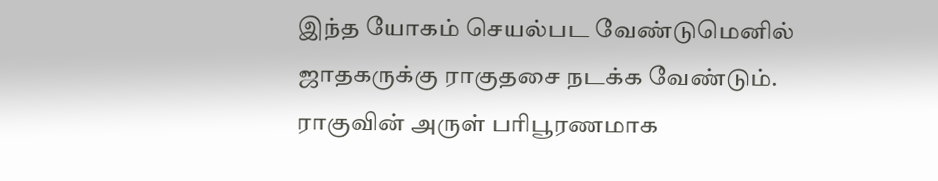இந்த யோகம் செயல்பட வேண்டுமெனில் ஜாதகருக்கு ராகுதசை நடக்க வேண்டும்.
ராகுவின் அருள் பரிபூரணமாக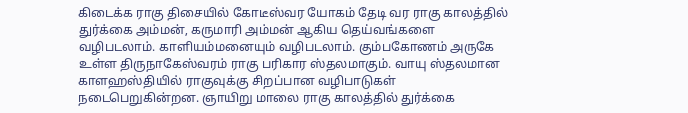கிடைக்க ராகு திசையில் கோடீஸ்வர யோகம் தேடி வர ராகு காலத்தில் துர்க்கை அம்மன், கருமாரி அம்மன் ஆகிய தெய்வங்களை வழிபடலாம். காளியம்மனையும் வழிபடலாம். கும்பகோணம் அருகே உள்ள திருநாகேஸ்வரம் ராகு பரிகார ஸ்தலமாகும். வாயு ஸ்தலமான காளஹஸ்தியில் ராகுவுக்கு சிறப்பான வழிபாடுகள் நடைபெறுகின்றன. ஞாயிறு மாலை ராகு காலத்தில் துர்க்கை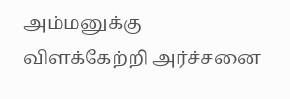அம்மனுக்கு விளக்கேற்றி அர்ச்சனை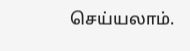செய்யலாம்.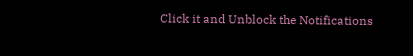Click it and Unblock the Notifications